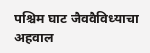पश्चिम घाट जैववैविध्याचा अहवाल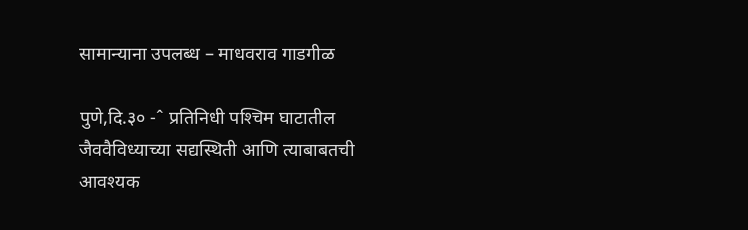सामान्याना उपलब्ध – माधवराव गाडगीळ

पुणे,दि.३० -ˆ प्रतिनिधी पश्‍चिम घाटातील जैववैविध्याच्या सद्यस्थिती आणि त्याबाबतची आवश्यक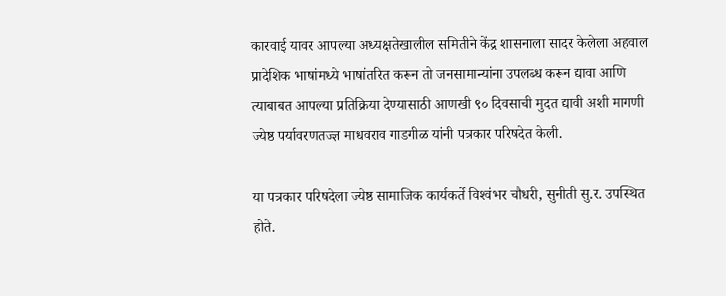कारवाई यावर आपल्या अध्यक्षतेखालील समितीने केंद्र शासनाला सादर केलेला अहवाल प्रादेशिक भाषांमध्ये भाषांतरित करून तो जनसामान्यांना उपलब्ध करून द्यावा आणि त्याबाबत आपल्या प्रतिक्रिया देण्यासाठी आणखी ९० दिवसाची मुदत द्यावी अशी मागणी ज्येष्ठ पर्यावरणतज्ज्ञ माधवराव गाडगीळ यांनी पत्रकार परिषदेत केली.

या पत्रकार परिषदेला ज्येष्ठ सामाजिक कार्यकर्ते विश्‍वंभर चौधरी, सुनीती सु.र. उपस्थित होते.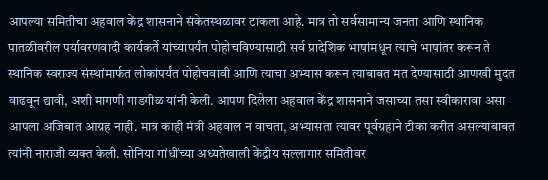आपल्या समितीचा अहवाल केंद्र शासनाने संकेतस्थळावर टाकला आहे. मात्र तो सर्वसामान्य जनता आणि स्थानिक पातळीवरील पर्यावरणवादी कार्यकर्ते यांच्यापर्यंत पोहोचविण्यासाठी सर्व प्रादेशिक भाषांमधून त्याचे भाषांतर करून ते स्थानिक स्वराज्य संस्थांमार्फत लोकांपर्यंत पोहोचवावी आणि त्याचा अभ्यास करून त्याबाबत मत देण्यासाठी आणखी मुदत वाढवून द्यावी, अशी मागणी गाडगीळ यांनी केली. आपण दिलेला अहवाल केंद्र शासनाने जसाच्या तसा स्वीकारावा असा आपला अजिबात आग्रह नाही. मात्र काही मंत्री अहवाल न वाचता, अभ्यासता त्यावर पूर्वग्रहाने टीका करीत असल्याबाबत त्यांनी नाराजी व्यक्त केली. सोनिया गांधींच्या अध्यतेखाली केंद्रीय सल्लागार समितीवर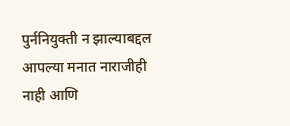पुर्ननियुक्ती न झाल्याबद्दल आपल्या मनात नाराजीही नाही आणि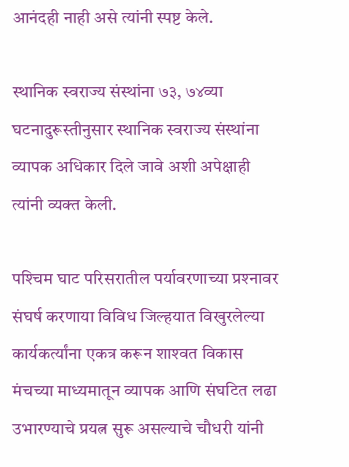आनंदही नाही असे त्यांनी स्पष्ट केले.

स्थानिक स्वराज्य संस्थांना ७३, ७४व्या घटनादुरूस्तीनुसार स्थानिक स्वराज्य संस्थांना व्यापक अधिकार दिले जावे अशी अपेक्षाही त्यांनी व्यक्त केली.

पश्‍चिम घाट परिसरातील पर्यावरणाच्या प्रश्‍नावर संघर्ष करणाया विविध जिल्हयात विखुरलेल्या कार्यकर्त्यांना एकत्र करून शाश्‍वत विकास मंचच्या माध्यमातून व्यापक आणि संघटित लढा उभारण्याचे प्रयत्न सुरू असल्याचे चौधरी यांनी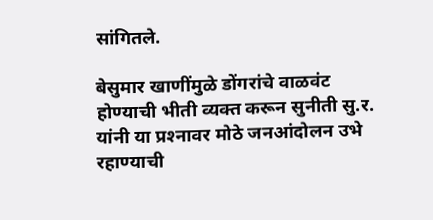सांगितले.

बेसुमार खाणींमुळे डोंगरांचे वाळवंट होण्याची भीती व्यक्त करून सुनीती सु.र. यांनी या प्रश्‍नावर मोठे जनआंदोलन उभे रहाण्याची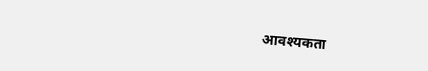आवश्यकता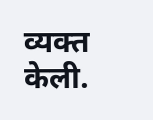व्यक्त केली.